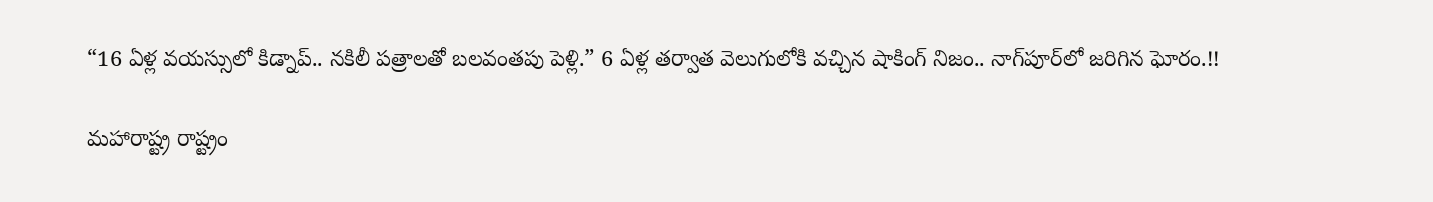“16 ఏళ్ల వయస్సులో కిడ్నాప్.. నకిలీ పత్రాలతో బలవంతపు పెళ్లి.” 6 ఏళ్ల తర్వాత వెలుగులోకి వచ్చిన షాకింగ్ నిజం.. నాగ్‌పూర్‌లో జరిగిన ఘోరం.!!

మహారాష్ట్ర రాష్ట్రం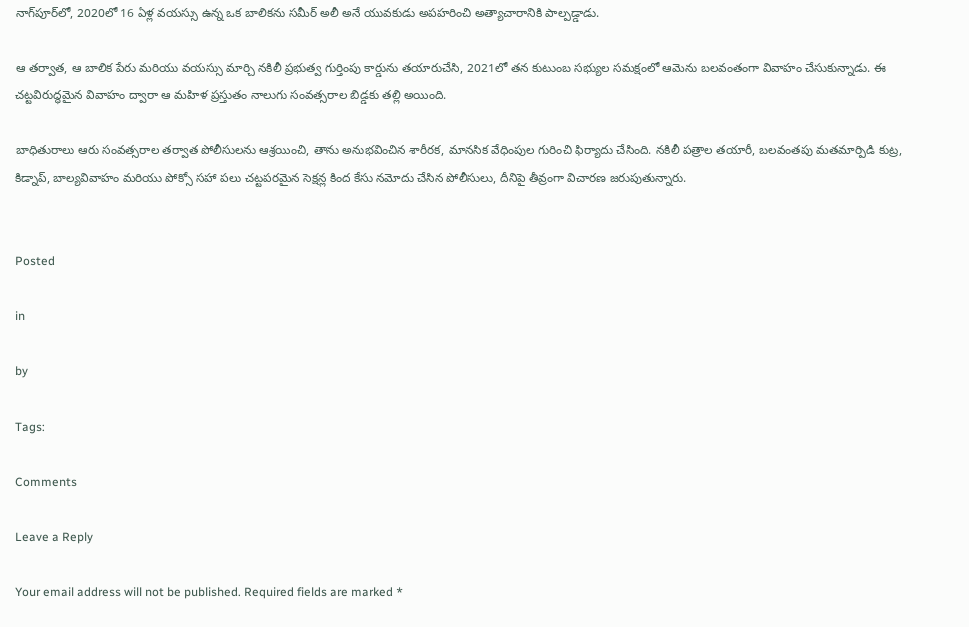నాగ్‌పూర్‌లో, 2020లో 16 ఏళ్ల వయస్సు ఉన్న ఒక బాలికను సమీర్ అలీ అనే యువకుడు అపహరించి అత్యాచారానికి పాల్పడ్డాడు.

ఆ తర్వాత, ఆ బాలిక పేరు మరియు వయస్సు మార్చి నకిలీ ప్రభుత్వ గుర్తింపు కార్డును తయారుచేసి, 2021లో తన కుటుంబ సభ్యుల సమక్షంలో ఆమెను బలవంతంగా వివాహం చేసుకున్నాడు. ఈ చట్టవిరుద్ధమైన వివాహం ద్వారా ఆ మహిళ ప్రస్తుతం నాలుగు సంవత్సరాల బిడ్డకు తల్లి అయింది.

బాధితురాలు ఆరు సంవత్సరాల తర్వాత పోలీసులను ఆశ్రయించి, తాను అనుభవించిన శారీరక, మానసిక వేధింపుల గురించి ఫిర్యాదు చేసింది. నకిలీ పత్రాల తయారీ, బలవంతపు మతమార్పిడి కుట్ర, కిడ్నాప్, బాల్యవివాహం మరియు పోక్సో సహా పలు చట్టపరమైన సెక్షన్ల కింద కేసు నమోదు చేసిన పోలీసులు, దీనిపై తీవ్రంగా విచారణ జరుపుతున్నారు.


Posted

in

by

Tags:

Comments

Leave a Reply

Your email address will not be published. Required fields are marked *